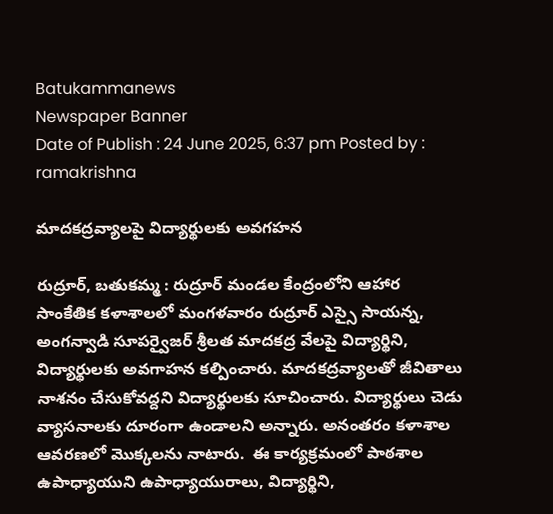Batukammanews
Newspaper Banner
Date of Publish : 24 June 2025, 6:37 pm Posted by : ramakrishna

మాదకద్రవ్యాలపై విద్యార్థులకు అవగహన

రుద్రూర్, బతుకమ్మ : రుద్రూర్ మండల కేంద్రంలోని ఆహార సాంకేతిక కళాశాలలో మంగళవారం రుద్రూర్ ఎస్సై సాయన్న, అంగన్వాడి సూపర్వైజర్ శ్రీలత మాదకద్ర వేలపై విద్యార్థిని, విద్యార్థులకు అవగాహన కల్పించారు. మాదకద్రవ్యాలతో జీవితాలు నాశనం చేసుకోవద్దని విద్యార్థులకు సూచించారు. విద్యార్థులు చెడు వ్యాసనాలకు దూరంగా ఉండాలని అన్నారు. అనంతరం కళాశాల ఆవరణలో మొక్కలను నాటారు.  ఈ కార్యక్రమంలో పాఠశాల ఉపాధ్యాయుని ఉపాధ్యాయురాలు, విద్యార్థిని,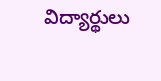విద్యార్థులు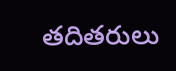తదితరులు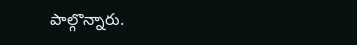పాల్గొన్నారు.